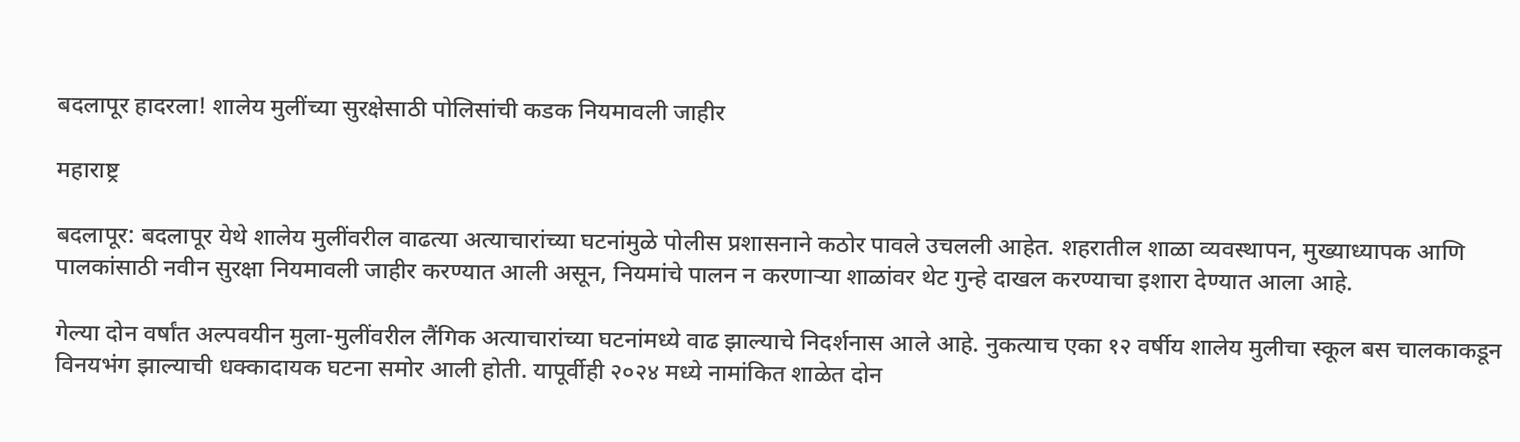बदलापूर हादरला! शालेय मुलींच्या सुरक्षेसाठी पोलिसांची कडक नियमावली जाहीर

महाराष्ट्र

बदलापूर: बदलापूर येथे शालेय मुलींवरील वाढत्या अत्याचारांच्या घटनांमुळे पोलीस प्रशासनाने कठोर पावले उचलली आहेत. शहरातील शाळा व्यवस्थापन, मुख्याध्यापक आणि पालकांसाठी नवीन सुरक्षा नियमावली जाहीर करण्यात आली असून, नियमांचे पालन न करणाऱ्या शाळांवर थेट गुन्हे दाखल करण्याचा इशारा देण्यात आला आहे.

गेल्या दोन वर्षांत अल्पवयीन मुला-मुलींवरील लैंगिक अत्याचारांच्या घटनांमध्ये वाढ झाल्याचे निदर्शनास आले आहे. नुकत्याच एका १२ वर्षीय शालेय मुलीचा स्कूल बस चालकाकडून विनयभंग झाल्याची धक्कादायक घटना समोर आली होती. यापूर्वीही २०२४ मध्ये नामांकित शाळेत दोन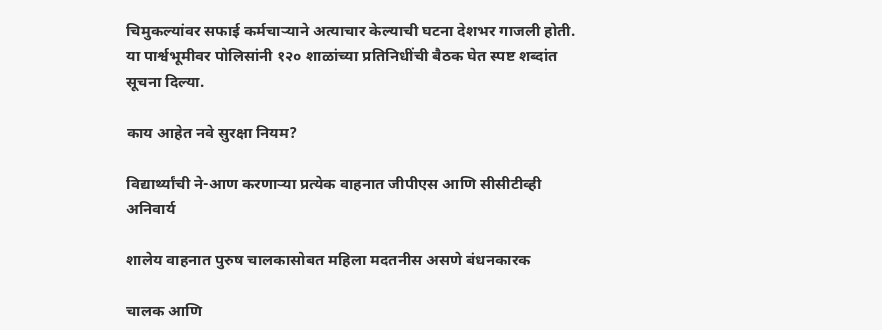चिमुकल्यांवर सफाई कर्मचाऱ्याने अत्याचार केल्याची घटना देशभर गाजली होती. या पार्श्वभूमीवर पोलिसांनी १२० शाळांच्या प्रतिनिधींची बैठक घेत स्पष्ट शब्दांत सूचना दिल्या.

काय आहेत नवे सुरक्षा नियम?

विद्यार्थ्यांची ने-आण करणाऱ्या प्रत्येक वाहनात जीपीएस आणि सीसीटीव्ही अनिवार्य

शालेय वाहनात पुरुष चालकासोबत महिला मदतनीस असणे बंधनकारक

चालक आणि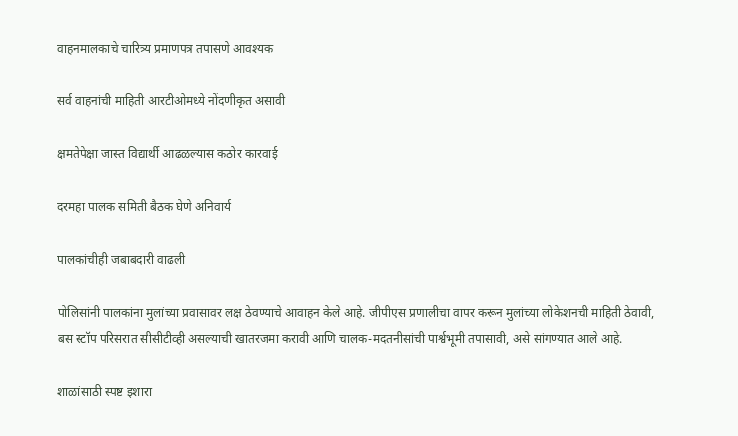वाहनमालकाचे चारित्र्य प्रमाणपत्र तपासणे आवश्यक

सर्व वाहनांची माहिती आरटीओमध्ये नोंदणीकृत असावी

क्षमतेपेक्षा जास्त विद्यार्थी आढळल्यास कठोर कारवाई

दरमहा पालक समिती बैठक घेणे अनिवार्य

पालकांचीही जबाबदारी वाढली

पोलिसांनी पालकांना मुलांच्या प्रवासावर लक्ष ठेवण्याचे आवाहन केले आहे. जीपीएस प्रणालीचा वापर करून मुलांच्या लोकेशनची माहिती ठेवावी, बस स्टॉप परिसरात सीसीटीव्ही असल्याची खातरजमा करावी आणि चालक-मदतनीसांची पार्श्वभूमी तपासावी, असे सांगण्यात आले आहे.

शाळांसाठी स्पष्ट इशारा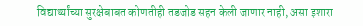विद्यार्थ्यांच्या सुरक्षेबाबत कोणतीही तडजोड सहन केली जाणार नाही, असा इशारा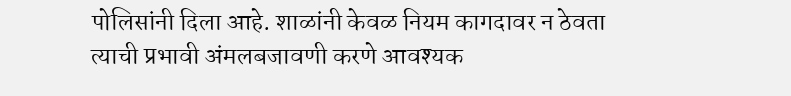पोलिसांनी दिला आहे. शाळांनी केवळ नियम कागदावर न ठेवता त्याची प्रभावी अंमलबजावणी करणे आवश्यक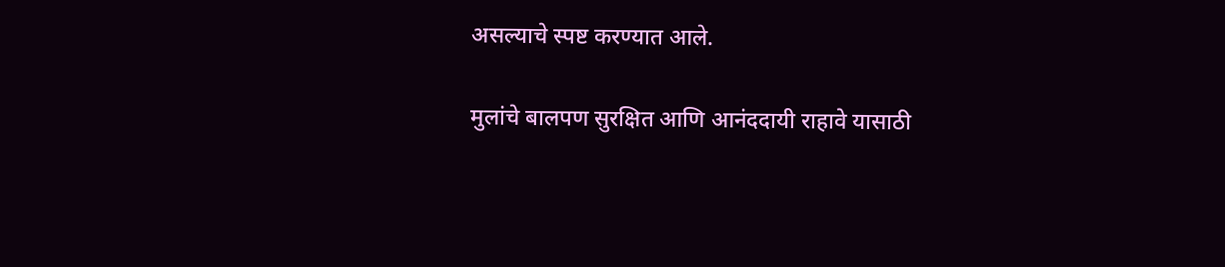असल्याचे स्पष्ट करण्यात आले.

मुलांचे बालपण सुरक्षित आणि आनंददायी राहावे यासाठी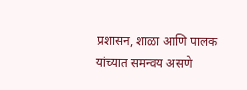प्रशासन, शाळा आणि पालक यांच्यात समन्वय असणे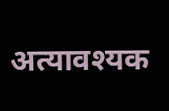अत्यावश्यक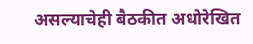असल्याचेही बैठकीत अधोरेखित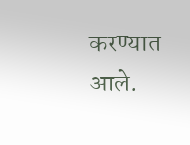करण्यात आले.